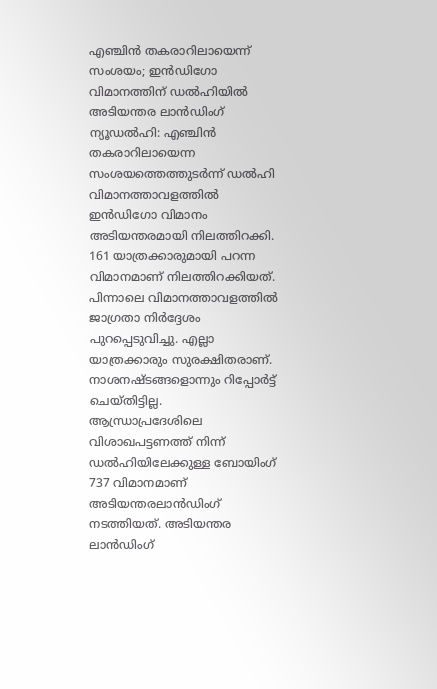എഞ്ചിൻ തകരാറിലായെന്ന് സംശയം; ഇൻഡിഗോ വിമാനത്തിന് ഡൽഹിയിൽ അടിയന്തര ലാൻഡിംഗ്
ന്യൂഡൽഹി: എഞ്ചിൻ തകരാറിലായെന്ന സംശയത്തെത്തുടർന്ന് ഡൽഹി വിമാനത്താവളത്തിൽ ഇൻഡിഗോ വിമാനം അടിയന്തരമായി നിലത്തിറക്കി. 161 യാത്രക്കാരുമായി പറന്ന വിമാനമാണ് നിലത്തിറക്കിയത്. പിന്നാലെ വിമാനത്താവളത്തിൽ ജാഗ്രതാ നിർദ്ദേശം പുറപ്പെടുവിച്ചു. എല്ലാ യാത്രക്കാരും സുരക്ഷിതരാണ്. നാശനഷ്ടങ്ങളൊന്നും റിപ്പോർട്ട് ചെയ്തിട്ടില്ല.
ആന്ധ്രാപ്രദേശിലെ വിശാഖപട്ടണത്ത് നിന്ന് ഡൽഹിയിലേക്കുള്ള ബോയിംഗ് 737 വിമാനമാണ് അടിയന്തരലാൻഡിംഗ് നടത്തിയത്. അടിയന്തര ലാൻഡിംഗ്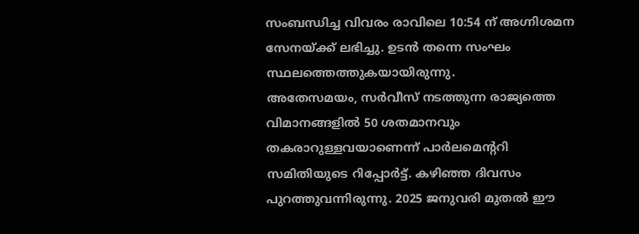സംബന്ധിച്ച വിവരം രാവിലെ 10:54 ന് അഗ്നിശമന സേനയ്ക്ക് ലഭിച്ചു. ഉടൻ തന്നെ സംഘം സ്ഥലത്തെത്തുകയായിരുന്നു.
അതേസമയം, സർവീസ് നടത്തുന്ന രാജ്യത്തെ വിമാനങ്ങളിൽ 50 ശതമാനവും തകരാറുള്ളവയാണെന്ന് പാർലമെന്ററി സമിതിയുടെ റിപ്പോർട്ട്. കഴിഞ്ഞ ദിവസം പുറത്തുവന്നിരുന്നു. 2025 ജനുവരി മുതൽ ഈ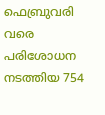ഫെബ്രുവരി വരെ പരിശോധന നടത്തിയ 754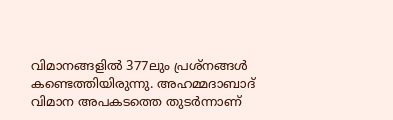വിമാനങ്ങളിൽ 377ലും പ്രശ്നങ്ങൾ കണ്ടെത്തിയിരുന്നു. അഹമ്മദാബാദ് വിമാന അപകടത്തെ തുടർന്നാണ്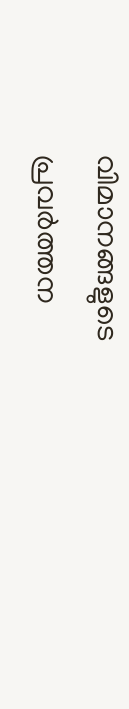വിമാനങ്ങളുടെ പ്രവർത്തന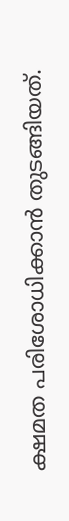ക്ഷമത പരിശോധിക്കാൻ തുടങ്ങിയത്.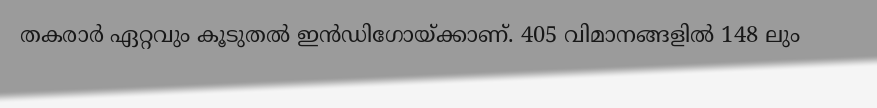തകരാർ ഏറ്റവും കൂടുതൽ ഇൻഡിഗോയ്ക്കാണ്. 405 വിമാനങ്ങളിൽ 148 ലും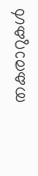തകരാറുകൾ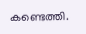കണ്ടെത്തി.